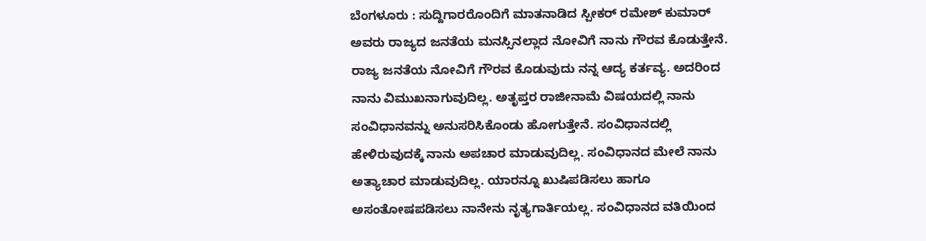ಬೆಂಗಳೂರು : ಸುದ್ದಿಗಾರರೊಂದಿಗೆ ಮಾತನಾಡಿದ ಸ್ಪೀಕರ್ ರಮೇಶ್ ಕುಮಾರ್ ಅವರು ರಾಜ್ಯದ ಜನತೆಯ ಮನಸ್ಸಿನಲ್ಲಾದ ನೋವಿಗೆ ನಾನು ಗೌರವ ಕೊಡುತ್ತೇನೆ. ರಾಜ್ಯ ಜನತೆಯ ನೋವಿಗೆ ಗೌರವ ಕೊಡುವುದು ನನ್ನ ಆದ್ಯ ಕರ್ತವ್ಯ. ಅದರಿಂದ ನಾನು ವಿಮುಖನಾಗುವುದಿಲ್ಲ. ಅತೃಪ್ತರ ರಾಜೀನಾಮೆ ವಿಷಯದಲ್ಲಿ ನಾನು ಸಂವಿಧಾನವನ್ನು ಅನುಸರಿಸಿಕೊಂಡು ಹೋಗುತ್ತೇನೆ. ಸಂವಿಧಾನದಲ್ಲಿ ಹೇಳಿರುವುದಕ್ಕೆ ನಾನು ಅಪಚಾರ ಮಾಡುವುದಿಲ್ಲ. ಸಂವಿಧಾನದ ಮೇಲೆ ನಾನು ಅತ್ಯಾಚಾರ ಮಾಡುವುದಿಲ್ಲ. ಯಾರನ್ನೂ ಖುಷಿಪಡಿಸಲು ಹಾಗೂ ಅಸಂತೋಷಪಡಿಸಲು ನಾನೇನು ನೃತ್ಯಗಾರ್ತಿಯಲ್ಲ. ಸಂವಿಧಾನದ ವತಿಯಿಂದ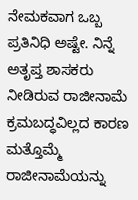ನೇಮಕವಾಗ ಒಬ್ಬ ಪ್ರತಿನಿಧಿ ಅಷ್ಟೇ. ನಿನ್ನೆ ಅತೃಪ್ತ ಶಾಸಕರು ನೀಡಿರುವ ರಾಜೀನಾಮೆ ಕ್ರಮಬದ್ಧವಿಲ್ಲದ ಕಾರಣ ಮತ್ತೊಮ್ಮೆ ರಾಜೀನಾಮೆಯನ್ನು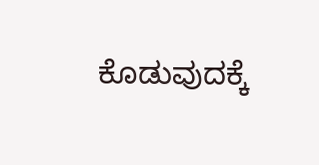ಕೊಡುವುದಕ್ಕೆ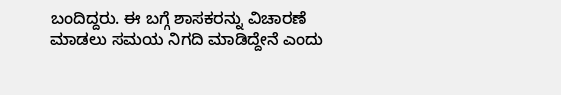ಬಂದಿದ್ದರು. ಈ ಬಗ್ಗೆ ಶಾಸಕರನ್ನು ವಿಚಾರಣೆ ಮಾಡಲು ಸಮಯ ನಿಗದಿ ಮಾಡಿದ್ದೇನೆ ಎಂದು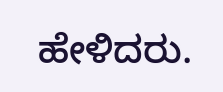ಹೇಳಿದರು.